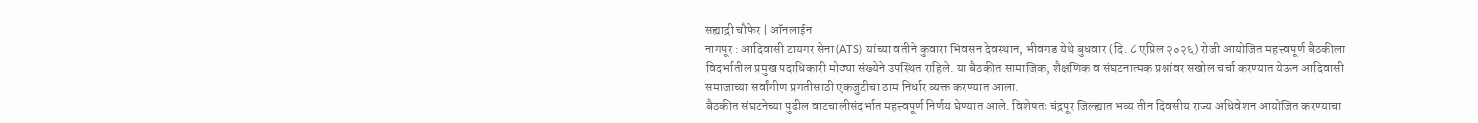सह्याद्री चौफेर | ऑनलाईन
नागपूर : आदिवासी टायगर सेना (ATS) यांच्या वतीने कुवारा भिवसन देवस्थान, भीवगड येथे बुधवार (दि. ८ एप्रिल २०२६) रोजी आयोजित महत्त्वपूर्ण बैठकीला विदर्भातील प्रमुख पदाधिकारी मोठ्या संख्येने उपस्थित राहिले. या बैठकीत सामाजिक, शैक्षणिक व संघटनात्मक प्रश्नांवर सखोल चर्चा करण्यात येऊन आदिवासी समाजाच्या सर्वांगीण प्रगतीसाठी एकजुटीचा ठाम निर्धार व्यक्त करण्यात आला.
बैठकीत संघटनेच्या पुढील वाटचालीसंदर्भात महत्त्वपूर्ण निर्णय घेण्यात आले. विशेषतः चंद्रपूर जिल्ह्यात भव्य तीन दिवसीय राज्य अधिवेशन आयोजित करण्याचा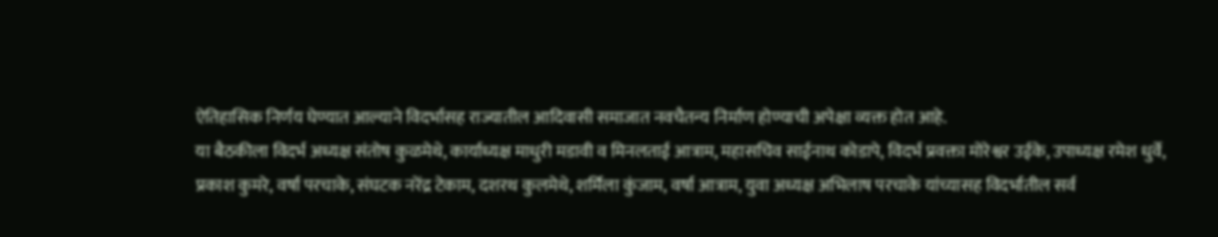ऐतिहासिक निर्णय घेण्यात आल्याने विदर्भासह राज्यातील आदिवासी समाजात नवचैतन्य निर्माण होण्याची अपेक्षा व्यक्त होत आहे.
या बैठकीला विदर्भ अध्यक्ष संतोष कुळमेथे, कार्याध्यक्ष माधुरी मडावी व मिनलताई आत्राम, महासचिव साईनाथ कोडापे, विदर्भ प्रवक्ता मोरेश्वर उईके, उपाध्यक्ष रमेश धुर्वे, प्रकाश कुमरे, वर्षा परचाके, संघटक नरेंद्र टेकाम, दशरथ कुलमेथे, शर्मिला कुंजाम, वर्षा आत्राम, युवा अध्यक्ष अभिलाष परचाके यांच्यासह विदर्भातील सर्व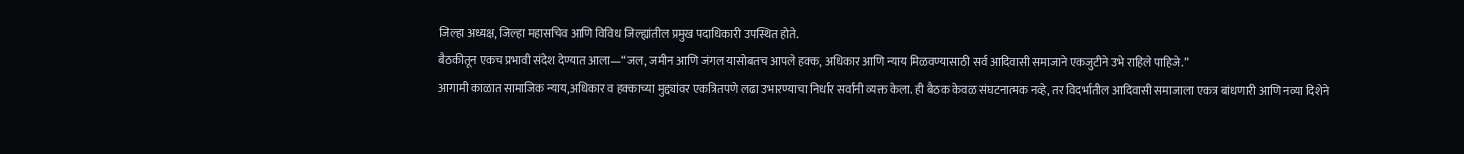जिल्हा अध्यक्ष, जिल्हा महासचिव आणि विविध जिल्ह्यांतील प्रमुख पदाधिकारी उपस्थित होते.
बैठकीतून एकच प्रभावी संदेश देण्यात आला—“जल, जमीन आणि जंगल यासोबतच आपले हक्क, अधिकार आणि न्याय मिळवण्यासाठी सर्व आदिवासी समाजाने एकजुटीने उभे राहिले पाहिजे.”
आगामी काळात सामाजिक न्याय,अधिकार व हक्काच्या मुद्द्यांवर एकत्रितपणे लढा उभारण्याचा निर्धार सर्वांनी व्यक्त केला. ही बैठक केवळ संघटनात्मक नव्हे, तर विदर्भातील आदिवासी समाजाला एकत्र बांधणारी आणि नव्या दिशेने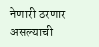नेणारी ठरणार असल्याची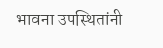भावना उपस्थितांनी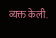व्यक्त केली.